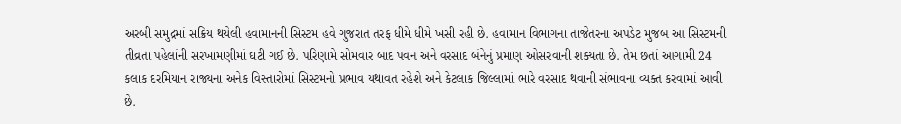અરબી સમુદ્રમાં સક્રિય થયેલી હવામાનની સિસ્ટમ હવે ગુજરાત તરફ ધીમે ધીમે ખસી રહી છે. હવામાન વિભાગના તાજેતરના અપડેટ મુજબ આ સિસ્ટમની તીવ્રતા પહેલાંની સરખામણીમાં ઘટી ગઈ છે. પરિણામે સોમવાર બાદ પવન અને વરસાદ બંનેનું પ્રમાણ ઓસરવાની શક્યતા છે. તેમ છતાં આગામી 24 કલાક દરમિયાન રાજ્યના અનેક વિસ્તારોમાં સિસ્ટમનો પ્રભાવ યથાવત રહેશે અને કેટલાક જિલ્લામાં ભારે વરસાદ થવાની સંભાવના વ્યક્ત કરવામાં આવી છે.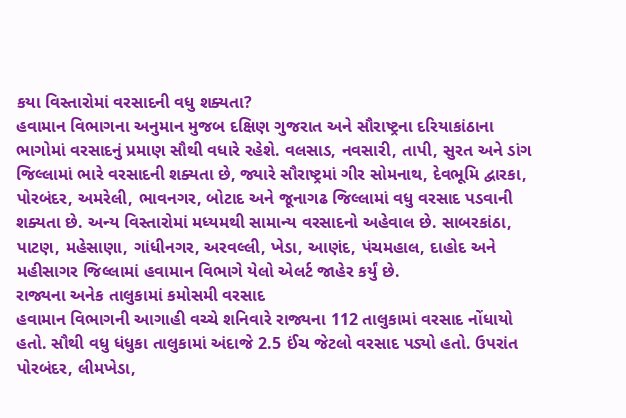કયા વિસ્તારોમાં વરસાદની વધુ શક્યતા?
હવામાન વિભાગના અનુમાન મુજબ દક્ષિણ ગુજરાત અને સૌરાષ્ટ્રના દરિયાકાંઠાના ભાગોમાં વરસાદનું પ્રમાણ સૌથી વધારે રહેશે. વલસાડ, નવસારી, તાપી, સુરત અને ડાંગ જિલ્લામાં ભારે વરસાદની શક્યતા છે, જ્યારે સૌરાષ્ટ્રમાં ગીર સોમનાથ, દેવભૂમિ દ્વારકા, પોરબંદર, અમરેલી, ભાવનગર, બોટાદ અને જૂનાગઢ જિલ્લામાં વધુ વરસાદ પડવાની શક્યતા છે. અન્ય વિસ્તારોમાં મધ્યમથી સામાન્ય વરસાદનો અહેવાલ છે. સાબરકાંઠા, પાટણ, મહેસાણા, ગાંધીનગર, અરવલ્લી, ખેડા, આણંદ, પંચમહાલ, દાહોદ અને મહીસાગર જિલ્લામાં હવામાન વિભાગે યેલો એલર્ટ જાહેર કર્યું છે.
રાજ્યના અનેક તાલુકામાં કમોસમી વરસાદ
હવામાન વિભાગની આગાહી વચ્ચે શનિવારે રાજ્યના 112 તાલુકામાં વરસાદ નોંધાયો હતો. સૌથી વધુ ધંધુકા તાલુકામાં અંદાજે 2.5 ઈંચ જેટલો વરસાદ પડ્યો હતો. ઉપરાંત પોરબંદર, લીમખેડા,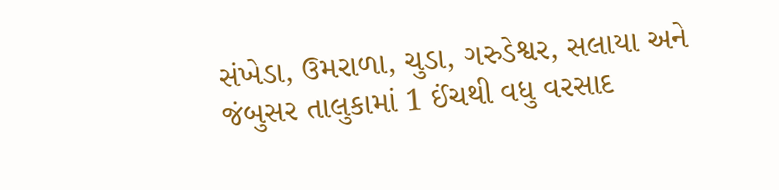સંખેડા, ઉમરાળા, ચુડા, ગરુડેશ્વર, સલાયા અને જંબુસર તાલુકામાં 1 ઈંચથી વધુ વરસાદ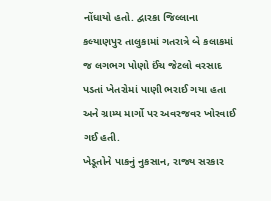નોંધાયો હતો. દ્વારકા જિલ્લાના કલ્યાણપુર તાલુકામાં ગતરાત્રે બે કલાકમાં જ લગભગ પોણો ઈંચ જેટલો વરસાદ પડતાં ખેતરોમાં પાણી ભરાઈ ગયા હતા અને ગ્રામ્ય માર્ગો પર અવરજવર ખોરવાઈ ગઈ હતી.
ખેડૂતોને પાકનું નુકસાન, રાજ્ય સરકાર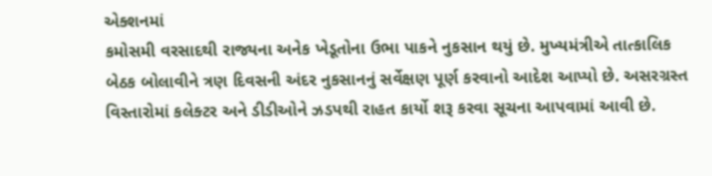એક્શનમાં
કમોસમી વરસાદથી રાજ્યના અનેક ખેડૂતોના ઉભા પાકને નુકસાન થયું છે. મુખ્યમંત્રીએ તાત્કાલિક બેઠક બોલાવીને ત્રણ દિવસની અંદર નુકસાનનું સર્વેક્ષણ પૂર્ણ કરવાનો આદેશ આપ્યો છે. અસરગ્રસ્ત વિસ્તારોમાં કલેક્ટર અને ડીડીઓને ઝડપથી રાહત કાર્યો શરૂ કરવા સૂચના આપવામાં આવી છે.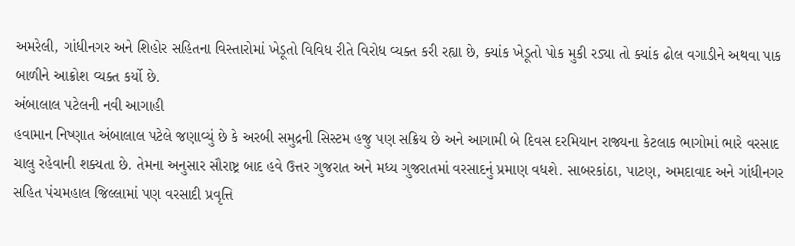અમરેલી, ગાંધીનગર અને શિહોર સહિતના વિસ્તારોમાં ખેડૂતો વિવિધ રીતે વિરોધ વ્યક્ત કરી રહ્યા છે, ક્યાંક ખેડૂતો પોક મુકી રડ્યા તો ક્યાંક ઢોલ વગાડીને અથવા પાક બાળીને આક્રોશ વ્યક્ત કર્યો છે.
અંબાલાલ પટેલની નવી આગાહી
હવામાન નિષ્ણાત અંબાલાલ પટેલે જણાવ્યું છે કે અરબી સમુદ્રની સિસ્ટમ હજુ પણ સક્રિય છે અને આગામી બે દિવસ દરમિયાન રાજ્યના કેટલાક ભાગોમાં ભારે વરસાદ ચાલુ રહેવાની શક્યતા છે. તેમના અનુસાર સૌરાષ્ટ્ર બાદ હવે ઉત્તર ગુજરાત અને મધ્ય ગુજરાતમાં વરસાદનું પ્રમાણ વધશે. સાબરકાંઠા, પાટણ, અમદાવાદ અને ગાંધીનગર સહિત પંચમહાલ જિલ્લામાં પણ વરસાદી પ્રવૃત્તિ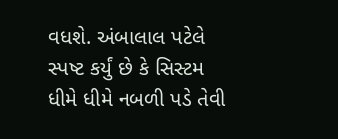વધશે. અંબાલાલ પટેલે સ્પષ્ટ કર્યું છે કે સિસ્ટમ ધીમે ધીમે નબળી પડે તેવી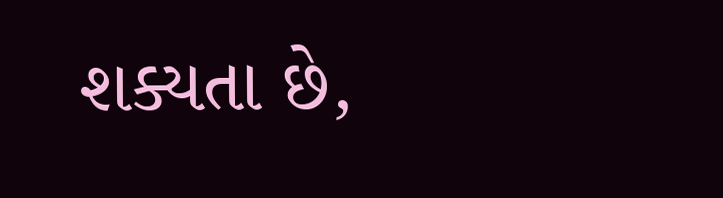શક્યતા છે,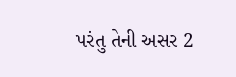પરંતુ તેની અસર 2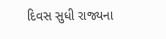દિવસ સુધી રાજ્યના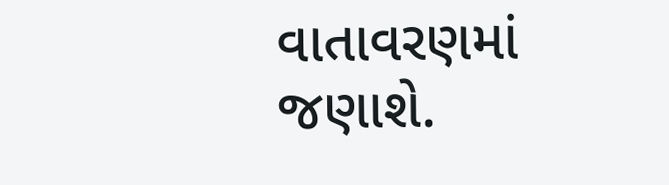વાતાવરણમાં જણાશે.